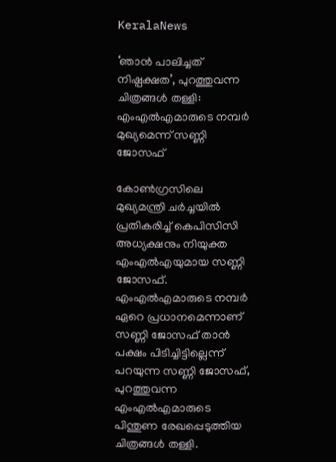KeralaNews

‘ഞാൻ പാലിച്ചത് നിഷ്പക്ഷത’, പുറത്തുവന്ന ചിത്രങ്ങള്‍ തള്ളി: എംഎൽഎമാരുടെ നമ്പർ മുഖ്യമെന്ന് സണ്ണി ജോസഫ്

കോൺഗ്രസിലെ മുഖ്യമന്ത്രി ചർച്ചയിൽ പ്രതികരിച്ച് കെപിസിസി അധ്യക്ഷനും നിയുക്ത എംഎല്‍എയുമായ സണ്ണി ജോസഫ്. എംഎൽഎമാരുടെ നമ്പർ ഏറെ പ്രധാനമെന്നാണ് സണ്ണി ജോസഫ് താൻ പക്ഷം പിടിച്ചിട്ടില്ലെന്ന് പറയുന്ന സണ്ണി ജോസഫ്, പുറത്തുവന്ന എംഎൽഎമാരുടെ പിന്തുണ രേഖപ്പെടുത്തിയ ചിത്രങ്ങൾ തള്ളി.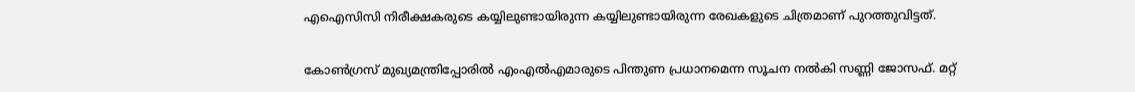എഐസിസി നിരീക്ഷകരുടെ കയ്യിലുണ്ടായിരുന്ന കയ്യിലുണ്ടായിരുന്ന രേഖകളുടെ ചിത്രമാണ് പുറത്തുവിട്ടത്.

കോൺഗ്രസ് മുഖ്യമന്ത്രിപ്പോരിൽ എംഎല്‍എമാരുടെ പിന്തുണ പ്രധാനമെന്ന സൂചന നൽകി സണ്ണി ജോസഫ്. മറ്റ്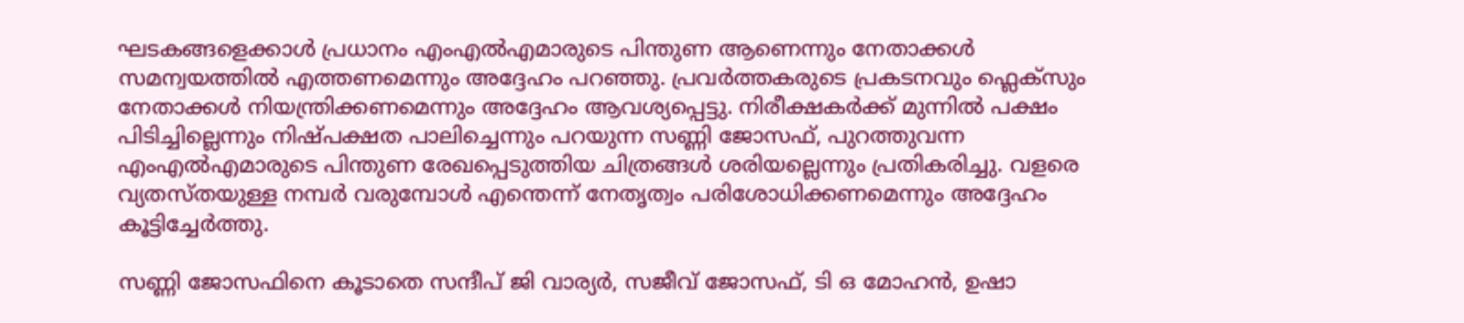ഘടകങ്ങളെക്കാൾ പ്രധാനം എംഎല്‍എമാരുടെ പിന്തുണ ആണെന്നും നേതാക്കൾ സമന്വയത്തിൽ എത്തണമെന്നും അദ്ദേഹം പറഞ്ഞു. പ്രവര്‍ത്തകരുടെ പ്രകടനവും ഫ്ലെക്സും നേതാക്കൾ നിയന്ത്രിക്കണമെന്നും അദ്ദേഹം ആവശ്യപ്പെട്ടു. നിരീക്ഷകർക്ക് മുന്നിൽ പക്ഷം പിടിച്ചില്ലെന്നും നിഷ്പക്ഷത പാലിച്ചെന്നും പറയുന്ന സണ്ണി ജോസഫ്, പുറത്തുവന്ന എംഎൽഎമാരുടെ പിന്തുണ രേഖപ്പെടുത്തിയ ചിത്രങ്ങൾ ശരിയല്ലെന്നും പ്രതികരിച്ചു. വളരെ വ്യതസ്തയുള്ള നമ്പർ വരുമ്പോൾ എന്തെന്ന് നേതൃത്വം പരിശോധിക്കണമെന്നും അദ്ദേഹം കൂട്ടിച്ചേര്‍ത്തു.

സണ്ണി ജോസഫിനെ കൂടാതെ സന്ദീപ് ജി വാര്യർ, സജീവ് ജോസഫ്, ടി ഒ മോഹൻ, ഉഷാ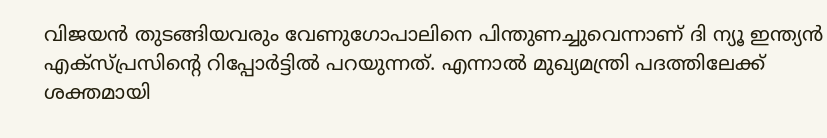വിജയൻ തുടങ്ങിയവരും വേണുഗോപാലിനെ പിന്തുണച്ചുവെന്നാണ് ദി ന്യൂ ഇന്ത്യൻ എക്സ്പ്രസിന്‍റെ റിപ്പോർട്ടിൽ പറയുന്നത്. എന്നാൽ മുഖ്യമന്ത്രി പദത്തിലേക്ക് ശക്തമായി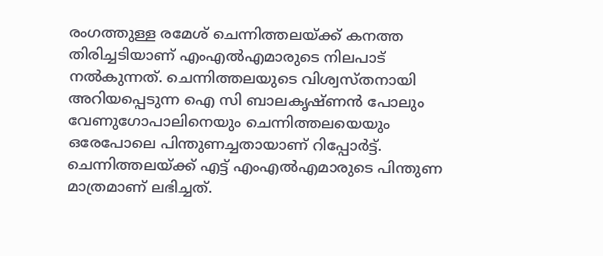രംഗത്തുള്ള രമേശ് ചെന്നിത്തലയ്ക്ക് കനത്ത തിരിച്ചടിയാണ് എംഎൽഎമാരുടെ നിലപാട് നൽകുന്നത്. ചെന്നിത്തലയുടെ വിശ്വസ്തനായി അറിയപ്പെടുന്ന ഐ സി ബാലകൃഷ്ണൻ പോലും വേണുഗോപാലിനെയും ചെന്നിത്തലയെയും ഒരേപോലെ പിന്തുണച്ചതായാണ് റിപ്പോർട്ട്. ചെന്നിത്തലയ്ക്ക് എട്ട് എംഎൽഎമാരുടെ പിന്തുണ മാത്രമാണ് ലഭിച്ചത്.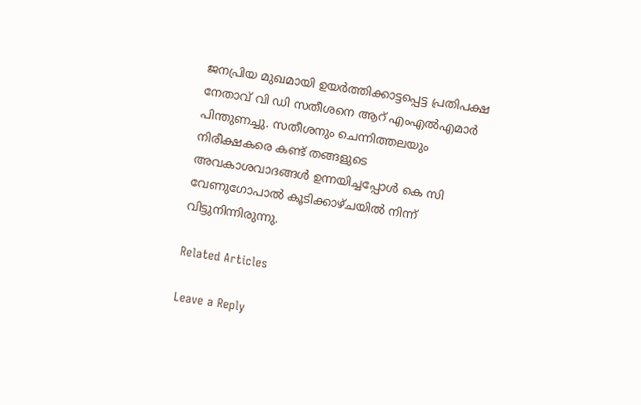ജനപ്രിയ മുഖമായി ഉയർത്തിക്കാട്ടപ്പെട്ട പ്രതിപക്ഷ നേതാവ് വി ഡി സതീശനെ ആറ് എംഎൽഎമാർ പിന്തുണച്ചു. സതീശനും ചെന്നിത്തലയും നിരീക്ഷകരെ കണ്ട് തങ്ങളുടെ അവകാശവാദങ്ങൾ ഉന്നയിച്ചപ്പോൾ കെ സി വേണുഗോപാൽ കൂടിക്കാഴ്ചയിൽ നിന്ന് വിട്ടുനിന്നിരുന്നു.

Related Articles

Leave a Reply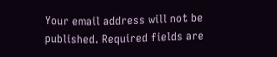Your email address will not be published. Required fields are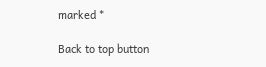marked *

Back to top button